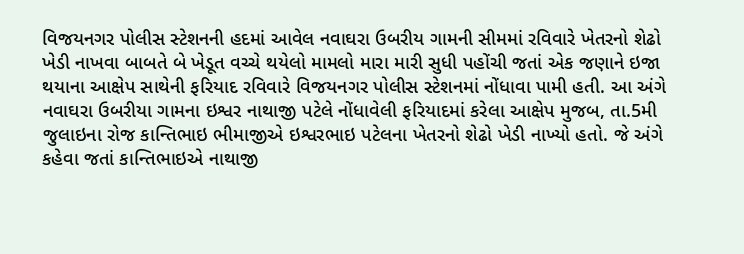વિજયનગર પોલીસ સ્ટેશનની હદમાં આવેલ નવાઘરા ઉબરીય ગામની સીમમાં રવિવારે ખેતરનો શેઢો ખેડી નાખવા બાબતે બે ખેડૂત વચ્ચે થયેલો મામલો મારા મારી સુધી પહોંચી જતાં એક જણાને ઇજા થયાના આક્ષેપ સાથેની ફરિયાદ રવિવારે વિજયનગર પોલીસ સ્ટેશનમાં નોંધાવા પામી હતી. આ અંગે નવાઘરા ઉબરીયા ગામના ઇશ્વર નાથાજી પટેલે નોંધાવેલી ફરિયાદમાં કરેલા આક્ષેપ મુજબ, તા.5મી જુલાઇના રોજ કાન્તિભાઇ ભીમાજીએ ઇશ્વરભાઇ પટેલના ખેતરનો શેઢો ખેડી નાખ્યો હતો. જે અંગે કહેવા જતાં કાન્તિભાઇએ નાથાજી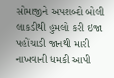સોમાજીને અપશબ્દો બોલી લાકડીથી હુમલો કરી ઇજા પહોંચાડી જાનથી મારી નાખવાની ધમકી આપી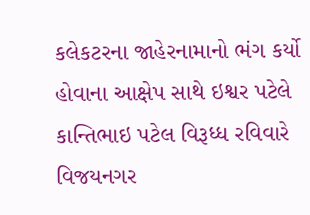કલેકટરના જાહેરનામાનો ભંગ કર્યો હોવાના આક્ષેપ સાથે ઇશ્વર પટેલે કાન્તિભાઇ પટેલ વિરૂધ્ધ રવિવારે વિજયનગર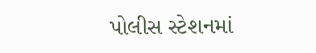પોલીસ સ્ટેશનમાં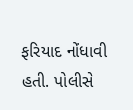ફરિયાદ નોંધાવી હતી. પોલીસે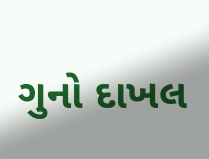ગુનો દાખલ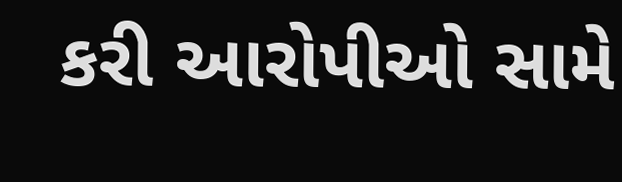કરી આરોપીઓ સામે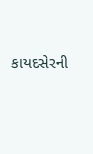કાયદસેરની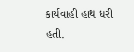કાર્યવાહી હાથ ધરી હતી.